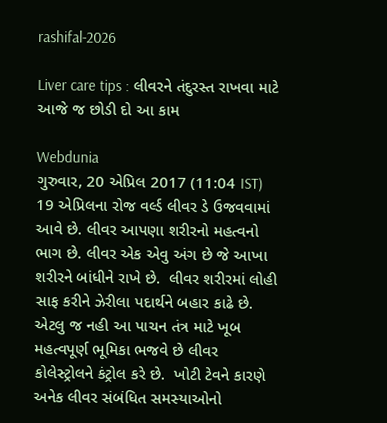rashifal-2026

Liver care tips : લીવરને તંદુરસ્ત રાખવા માટે આજે જ છોડી દો આ કામ

Webdunia
ગુરુવાર, 20 એપ્રિલ 2017 (11:04 IST)
19 એપ્રિલના રોજ વર્લ્ડ લીવર ડે ઉજવવામાં આવે છે. લીવર આપણા શરીરનો મહત્વનો ભાગ છે. લીવર એક એવુ અંગ છે જે આખા શરીરને બાંધીને રાખે છે.  લીવર શરીરમાં લોહી સાફ કરીને ઝેરીલા પદાર્થને બહાર કાઢે છે.  એટલુ જ નહી આ પાચન તંત્ર માટે ખૂબ મહત્વપૂર્ણ ભૂમિકા ભજવે છે લીવર કોલેસ્ટ્રોલને કંટ્રોલ કરે છે.  ખોટી ટેવને કારણે અનેક લીવર સંબંધિત સમસ્યાઓનો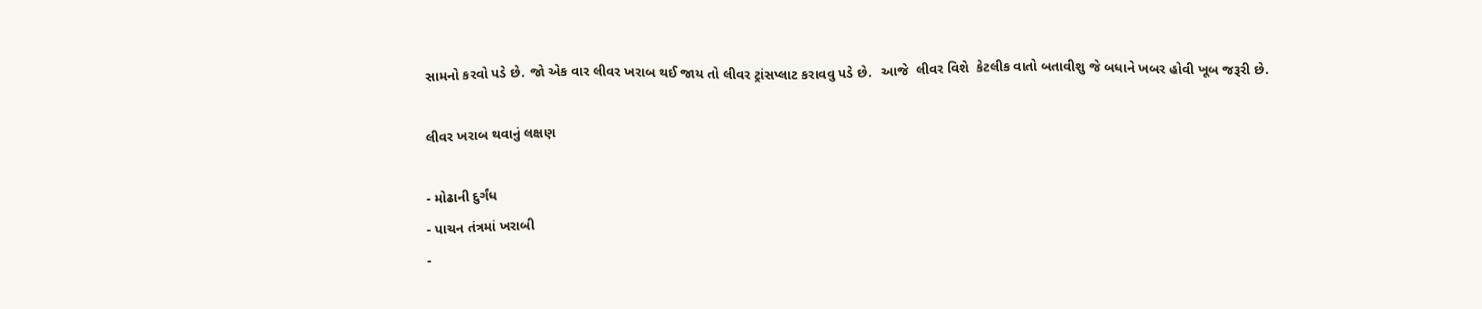સામનો કરવો પડે છે. જો એક વાર લીવર ખરાબ થઈ જાય તો લીવર ટ્રાંસપ્લાટ કરાવવુ પડે છે.  આજે  લીવર વિશે  કેટલીક વાતો બતાવીશુ જે બધાને ખબર હોવી ખૂબ જરૂરી છે.

લીવર ખરાબ થવાનું લક્ષણ

- મોઢાની દુર્ગંધ
- પાચન તંત્રમાં ખરાબી
-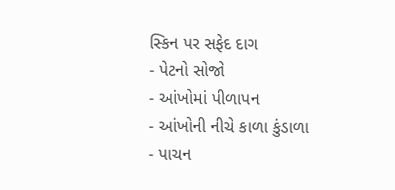સ્કિન પર સફેદ દાગ
- પેટનો સોજો
- આંખોમાં પીળાપન
- આંખોની નીચે કાળા કુંડાળા
- પાચન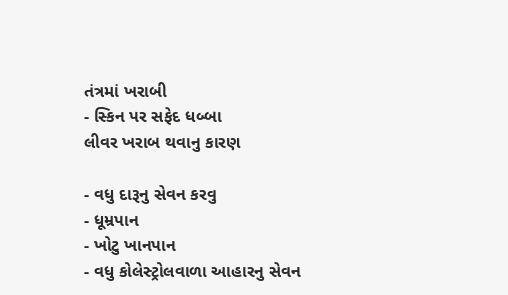તંત્રમાં ખરાબી
- સ્કિન પર સફેદ ધબ્બા
લીવર ખરાબ થવાનુ કારણ

- વધુ દારૂનુ સેવન કરવુ
- ધૂમ્રપાન
- ખોટુ ખાનપાન
- વધુ કોલેસ્ટ્રોલવાળા આહારનુ સેવન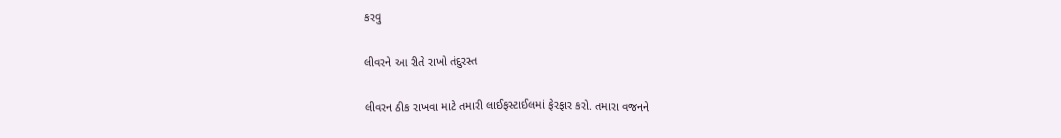કરવુ

લીવરને આ રીતે રાખો તંદુરસ્ત

લીવરન ઠીક રાખવા માટે તમારી લાઈફસ્ટાઈલમાં ફેરફાર કરો. તમારા વજનને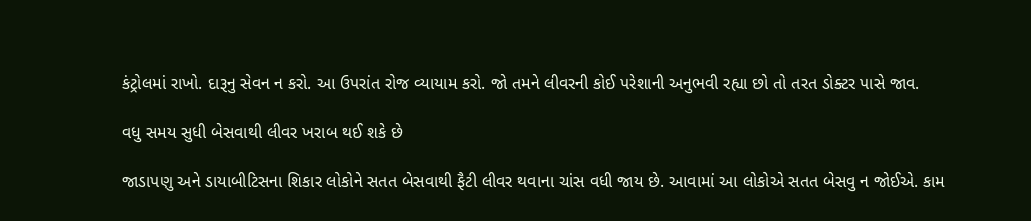કંટ્રોલમાં રાખો. દારૂનુ સેવન ન કરો. આ ઉપરાંત રોજ વ્યાયામ કરો. જો તમને લીવરની કોઈ પરેશાની અનુભવી રહ્યા છો તો તરત ડોક્ટર પાસે જાવ.

વધુ સમય સુધી બેસવાથી લીવર ખરાબ થઈ શકે છે

જાડાપણુ અને ડાયાબીટિસના શિકાર લોકોને સતત બેસવાથી ફૈટી લીવર થવાના ચાંસ વધી જાય છે. આવામાં આ લોકોએ સતત બેસવુ ન જોઈએ. કામ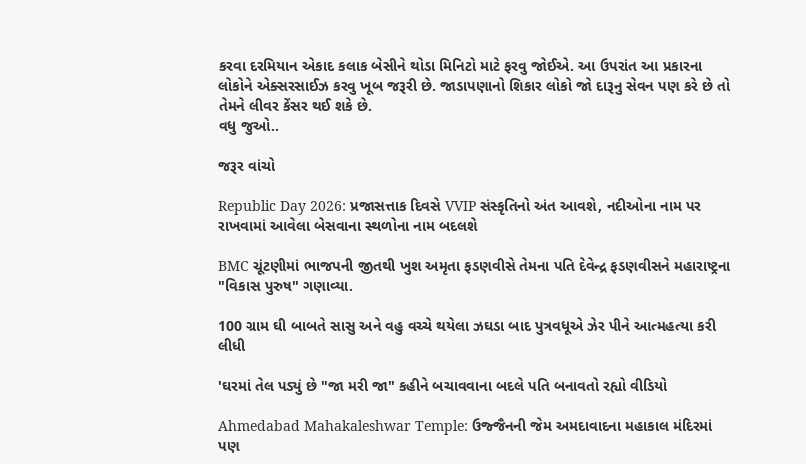કરવા દરમિયાન એકાદ કલાક બેસીને થોડા મિનિટો માટે ફરવુ જોઈએ. આ ઉપરાંત આ પ્રકારના લોકોને એક્સરસાઈઝ કરવુ ખૂબ જરૂરી છે. જાડાપણાનો શિકાર લોકો જો દારૂનુ સેવન પણ કરે છે તો તેમને લીવર કેંસર થઈ શકે છે.
વધુ જુઓ..

જરૂર વાંચો

Republic Day 2026: પ્રજાસત્તાક દિવસે VVIP સંસ્કૃતિનો અંત આવશે, નદીઓના નામ પર રાખવામાં આવેલા બેસવાના સ્થળોના નામ બદલશે

BMC ચૂંટણીમાં ભાજપની જીતથી ખુશ અમૃતા ફડણવીસે તેમના પતિ દેવેન્દ્ર ફડણવીસને મહારાષ્ટ્રના "વિકાસ પુરુષ" ગણાવ્યા.

100 ગ્રામ ઘી બાબતે સાસુ અને વહુ વચ્ચે થયેલા ઝઘડા બાદ પુત્રવધૂએ ઝેર પીને આત્મહત્યા કરી લીધી

'ઘરમાં તેલ પડ્યું છે "જા મરી જા" કહીને બચાવવાના બદલે પતિ બનાવતો રહ્યો વીડિયો

Ahmedabad Mahakaleshwar Temple: ઉજ્જૈનની જેમ અમદાવાદના મહાકાલ મંદિરમાં પણ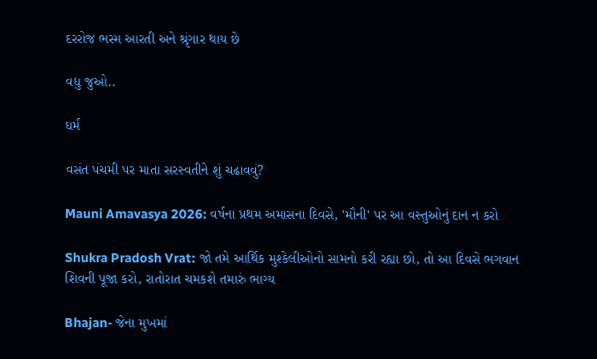દરરોજ ભસ્મ આરતી અને શ્રૃંગાર થાય છે

વધુ જુઓ..

ધર્મ

વસંત પંચમી પર માતા સરસ્વતીને શું ચઢાવવું?

Mauni Amavasya 2026: વર્ષના પ્રથમ અમાસના દિવસે, 'મૌની' પર આ વસ્તુઓનું દાન ન કરો

Shukra Pradosh Vrat: જો તમે આર્થિક મુશ્કેલીઓનો સામનો કરી રહ્યા છો, તો આ દિવસે ભગવાન શિવની પૂજા કરો, રાતોરાત ચમકશે તમારું ભાગ્ય

Bhajan- જેના મુખમાં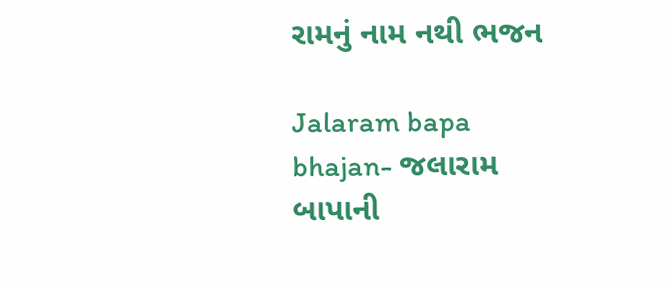રામનું નામ નથી ભજન

Jalaram bapa bhajan- જલારામ બાપાની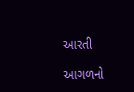આરતી

આગળનો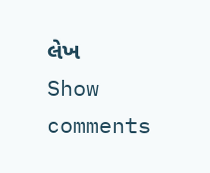લેખ
Show comments